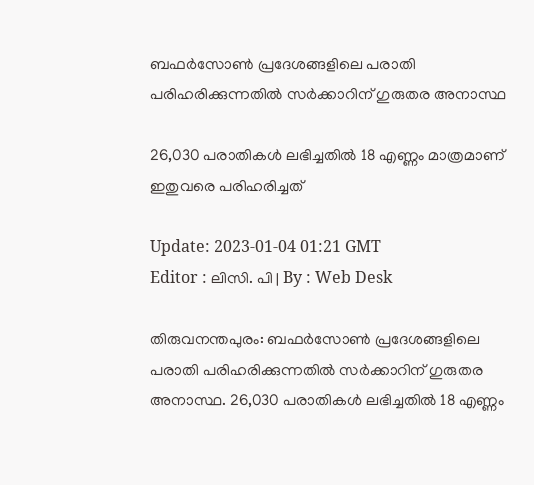ബഫർസോൺ പ്രദേശങ്ങളിലെ പരാതി പരിഹരിക്കുന്നതിൽ സർക്കാറിന് ഗുരുതര അനാസ്ഥ

26,030 പരാതികൾ ലഭിച്ചതിൽ 18 എണ്ണം മാത്രമാണ് ഇതുവരെ പരിഹരിച്ചത്

Update: 2023-01-04 01:21 GMT
Editor : ലിസി. പി | By : Web Desk

തിരുവനന്തപുരം: ബഫർസോൺ പ്രദേശങ്ങളിലെ പരാതി പരിഹരിക്കുന്നതിൽ സർക്കാറിന് ഗുരുതര അനാസ്ഥ. 26,030 പരാതികൾ ലഭിച്ചതിൽ 18 എണ്ണം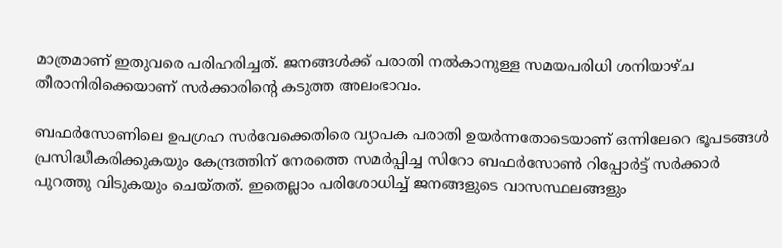മാത്രമാണ് ഇതുവരെ പരിഹരിച്ചത്. ജനങ്ങൾക്ക് പരാതി നൽകാനുള്ള സമയപരിധി ശനിയാഴ്ച തീരാനിരിക്കെയാണ് സർക്കാരിന്റെ കടുത്ത അലംഭാവം.

ബഫർസോണിലെ ഉപഗ്രഹ സർവേക്കെതിരെ വ്യാപക പരാതി ഉയർന്നതോടെയാണ് ഒന്നിലേറെ ഭൂപടങ്ങൾ പ്രസിദ്ധീകരിക്കുകയും കേന്ദ്രത്തിന് നേരത്തെ സമർപ്പിച്ച സിറോ ബഫർസോൺ റിപ്പോർട്ട് സർക്കാർ പുറത്തു വിടുകയും ചെയ്തത്. ഇതെല്ലാം പരിശോധിച്ച് ജനങ്ങളുടെ വാസസ്ഥലങ്ങളും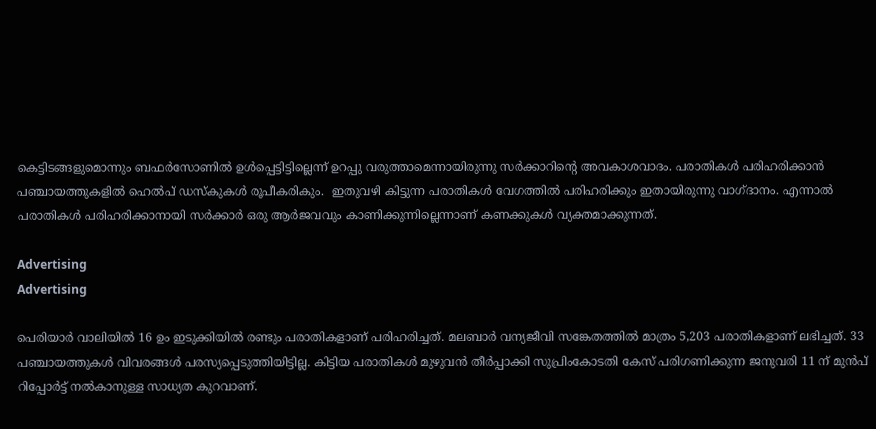കെട്ടിടങ്ങളുമൊന്നും ബഫർസോണിൽ ഉൾപ്പെട്ടിട്ടില്ലെന്ന് ഉറപ്പു വരുത്താമെന്നായിരുന്നു സർക്കാറിന്റെ അവകാശവാദം. പരാതികൾ പരിഹരിക്കാൻ പഞ്ചായത്തുകളിൽ ഹെൽപ് ഡസ്‌കുകൾ രൂപീകരികും.  ഇതുവഴി കിട്ടുന്ന പരാതികൾ വേഗത്തിൽ പരിഹരിക്കും ഇതായിരുന്നു വാഗ്ദാനം. എന്നാൽ പരാതികൾ പരിഹരിക്കാനായി സർക്കാർ ഒരു ആർജവവും കാണിക്കുന്നില്ലെന്നാണ് കണക്കുകൾ വ്യക്തമാക്കുന്നത്.

Advertising
Advertising

പെരിയാർ വാലിയിൽ 16 ഉം ഇടുക്കിയിൽ രണ്ടും പരാതികളാണ് പരിഹരിച്ചത്. മലബാർ വന്യജീവി സങ്കേതത്തിൽ മാത്രം 5,203 പരാതികളാണ് ലഭിച്ചത്. 33 പഞ്ചായത്തുകൾ വിവരങ്ങൾ പരസ്യപ്പെടുത്തിയിട്ടില്ല. കിട്ടിയ പരാതികൾ മുഴുവൻ തീർപ്പാക്കി സുപ്രിംകോടതി കേസ് പരിഗണിക്കുന്ന ജനുവരി 11 ന് മുൻപ് റിപ്പോർട്ട് നൽകാനുള്ള സാധ്യത കുറവാണ്.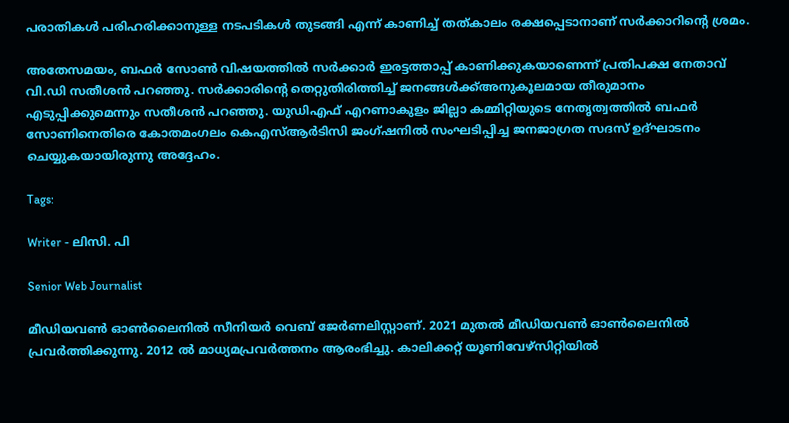പരാതികൾ പരിഹരിക്കാനുള്ള നടപടികൾ തുടങ്ങി എന്ന് കാണിച്ച് തത്കാലം രക്ഷപ്പെടാനാണ് സർക്കാറിന്റെ ശ്രമം.

അതേസമയം, ബഫർ സോൺ വിഷയത്തിൽ സർക്കാർ ഇരട്ടത്താപ്പ് കാണിക്കുകയാണെന്ന് പ്രതിപക്ഷ നേതാവ് വി.ഡി സതീശൻ പറഞ്ഞു. സർക്കാരിന്റെ തെറ്റുതിരിത്തിച്ച് ജനങ്ങൾക്ക്അനുകൂലമായ തീരുമാനം എടുപ്പിക്കുമെന്നും സതീശൻ പറഞ്ഞു. യുഡിഎഫ് എറണാകുളം ജില്ലാ കമ്മിറ്റിയുടെ നേതൃത്വത്തിൽ ബഫർ സോണിനെതിരെ കോതമംഗലം കെഎസ്ആർടിസി ജംഗ്ഷനിൽ സംഘടിപ്പിച്ച ജനജാഗ്രത സദസ് ഉദ്ഘാടനം ചെയ്യുകയായിരുന്നു അദ്ദേഹം.

Tags:

Writer - ലിസി. പി

Senior Web Journalist

മീഡിയവൺ ഓൺലൈനിൽ സീനിയർ വെബ് ജേർണലിസ്റ്റാണ്. 2021 മുതൽ മീഡിയവൺ ഓൺലൈനിൽ പ്രവർത്തിക്കുന്നു. 2012 ല്‍ മാധ്യമപ്രവര്‍ത്തനം ആരംഭിച്ചു. കാലിക്കറ്റ് യൂണിവേഴ്‌സിറ്റിയിൽ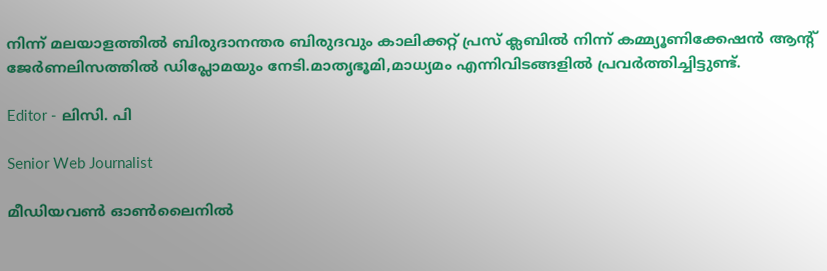നിന്ന് മലയാളത്തിൽ ബിരുദാനന്തര ബിരുദവും കാലിക്കറ്റ് പ്രസ് ക്ലബിൽ നിന്ന് കമ്മ്യൂണിക്കേഷൻ ആന്റ് ജേർണലിസത്തിൽ ഡിപ്ലോമയും നേടി.മാതൃഭൂമി,മാധ്യമം എന്നിവിടങ്ങളിൽ പ്രവർത്തിച്ചിട്ടുണ്ട്.

Editor - ലിസി. പി

Senior Web Journalist

മീഡിയവൺ ഓൺലൈനിൽ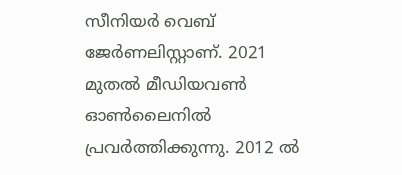സീനിയർ വെബ് ജേർണലിസ്റ്റാണ്. 2021 മുതൽ മീഡിയവൺ ഓൺലൈനിൽ പ്രവർത്തിക്കുന്നു. 2012 ല്‍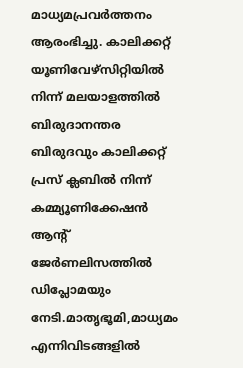മാധ്യമപ്രവര്‍ത്തനം ആരംഭിച്ചു. കാലിക്കറ്റ് യൂണിവേഴ്‌സിറ്റിയിൽ നിന്ന് മലയാളത്തിൽ ബിരുദാനന്തര ബിരുദവും കാലിക്കറ്റ് പ്രസ് ക്ലബിൽ നിന്ന് കമ്മ്യൂണിക്കേഷൻ ആന്റ് ജേർണലിസത്തിൽ ഡിപ്ലോമയും നേടി.മാതൃഭൂമി,മാധ്യമം എന്നിവിടങ്ങളിൽ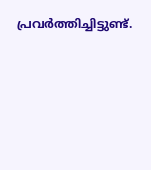പ്രവർത്തിച്ചിട്ടുണ്ട്.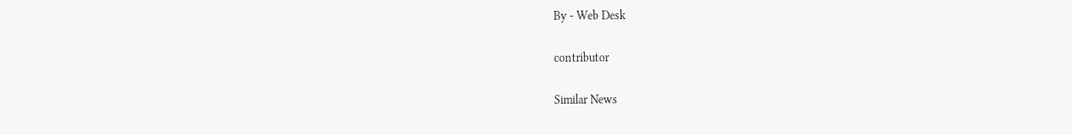By - Web Desk

contributor

Similar News